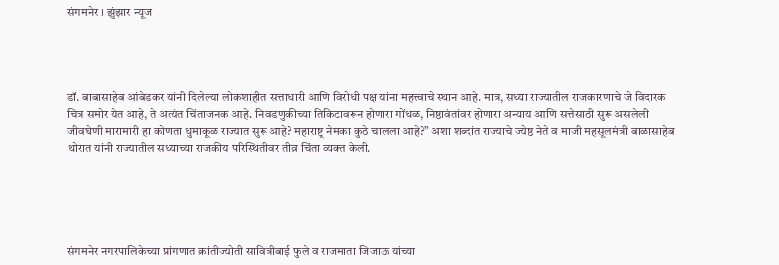संगमनेर । झुंझार न्यूज




डॉ. बाबासाहेब आंबेडकर यांनी दिलेल्या लोकशाहीत सत्ताधारी आणि विरोधी पक्ष यांना महत्त्वाचे स्थान आहे. मात्र, सध्या राज्यातील राजकारणाचे जे विदारक चित्र समोर येत आहे, ते अत्यंत चिंताजनक आहे. निवडणुकीच्या तिकिटावरून होणारा गोंधळ, निष्ठावंतांवर होणारा अन्याय आणि सत्तेसाठी सुरू असलेली जीवघेणी मारामारी हा कोणता धुमाकूळ राज्यात सुरू आहे? महाराष्ट्र नेमका कुठे चालला आहे?” अशा शब्दांत राज्याचे ज्येष्ठ नेते व माजी महसूलमंत्री बाळासाहेब थोरात यांनी राज्यातील सध्याच्या राजकीय परिस्थितीवर तीव्र चिंता व्यक्त केली.





संगमनेर नगरपालिकेच्या प्रांगणात क्रांतीज्योती सावित्रीबाई फुले व राजमाता जिजाऊ यांच्या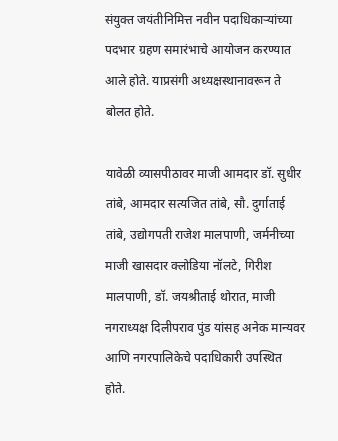संयुक्त जयंतीनिमित्त नवीन पदाधिकाऱ्यांच्या पदभार ग्रहण समारंभाचे आयोजन करण्यात आले होते. याप्रसंगी अध्यक्षस्थानावरून ते बोलत होते.

यावेळी व्यासपीठावर माजी आमदार डॉ. सुधीर तांबे, आमदार सत्यजित तांबे, सौ. दुर्गाताई तांबे, उद्योगपती राजेश मालपाणी, जर्मनीच्या माजी खासदार क्लोडिया नॉलटे, गिरीश मालपाणी, डॉ. जयश्रीताई थोरात, माजी नगराध्यक्ष दिलीपराव पुंड यांसह अनेक मान्यवर आणि नगरपालिकेचे पदाधिकारी उपस्थित होते.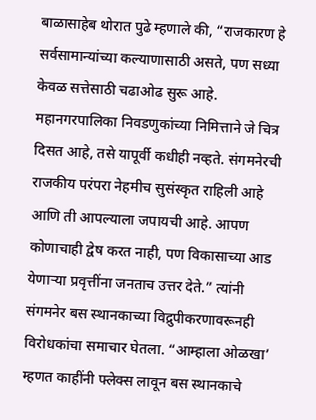बाळासाहेब थोरात पुढे म्हणाले की, “राजकारण हे सर्वसामान्यांच्या कल्याणासाठी असते, पण सध्या केवळ सत्तेसाठी चढाओढ सुरू आहे. महानगरपालिका निवडणुकांच्या निमित्ताने जे चित्र दिसत आहे, तसे यापूर्वी कधीही नव्हते. संगमनेरची राजकीय परंपरा नेहमीच सुसंस्कृत राहिली आहे आणि ती आपल्याला जपायची आहे. आपण कोणाचाही द्वेष करत नाही, पण विकासाच्या आड येणाऱ्या प्रवृत्तींना जनताच उत्तर देते.” त्यांनी संगमनेर बस स्थानकाच्या विद्रुपीकरणावरूनही विरोधकांचा समाचार घेतला. “आम्हाला ओळखा’ म्हणत काहींनी फ्लेक्स लावून बस स्थानकाचे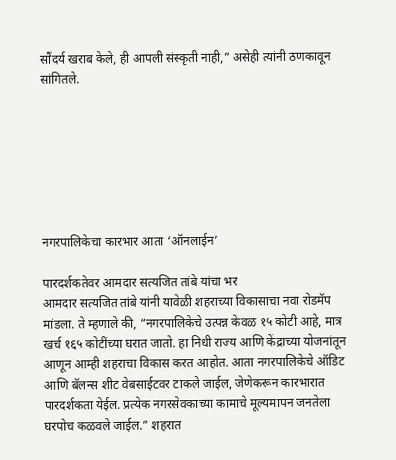सौंदर्य खराब केले, ही आपली संस्कृती नाही,” असेही त्यांनी ठणकावून सांगितले.







नगरपालिकेचा कारभार आता ‘ऑनलाईन’

पारदर्शकतेवर आमदार सत्यजित तांबे यांचा भर
आमदार सत्यजित तांबे यांनी यावेळी शहराच्या विकासाचा नवा रोडमॅप मांडला. ते म्हणाले की, “नगरपालिकेचे उत्पन्न केवळ १५ कोटी आहे, मात्र खर्च १६५ कोटींच्या घरात जातो. हा निधी राज्य आणि केंद्राच्या योजनांतून आणून आम्ही शहराचा विकास करत आहोत. आता नगरपालिकेचे ऑडिट आणि बॅलन्स शीट वेबसाईटवर टाकले जाईल, जेणेकरून कारभारात पारदर्शकता येईल. प्रत्येक नगरसेवकाच्या कामाचे मूल्यमापन जनतेला घरपोच कळवले जाईल.” शहरात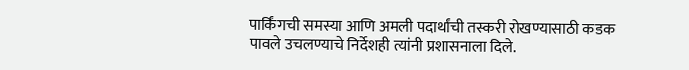पार्किंगची समस्या आणि अमली पदार्थांची तस्करी रोखण्यासाठी कडक पावले उचलण्याचे निर्देशही त्यांनी प्रशासनाला दिले.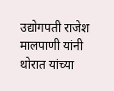उद्योगपती राजेश मालपाणी यांनी थोरात यांच्या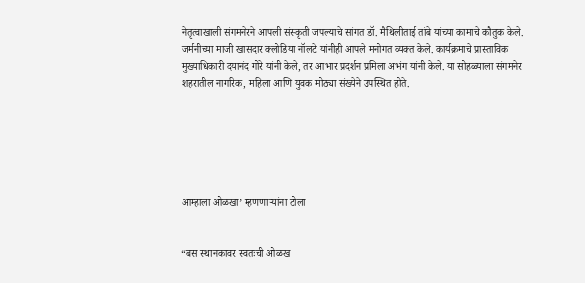नेतृत्वाखाली संगमनेरने आपली संस्कृती जपल्याचे सांगत डॉ. मैथिलीताई तांबे यांच्या कामाचे कौतुक केले. जर्मनीच्या माजी खासदार क्लोडिया नॉलटे यांनीही आपले मनोगत व्यक्त केले. कार्यक्रमाचे प्रास्ताविक मुख्याधिकारी दयानंद गोरे यांनी केले, तर आभार प्रदर्शन प्रमिला अभंग यांनी केले. या सोहळ्याला संगमनेर शहरातील नागरिक, महिला आणि युवक मोठ्या संख्येने उपस्थित होते.






आम्हाला ओळखा’ म्हणणाऱ्यांना टोला


“बस स्थानकावर स्वतःची ओळख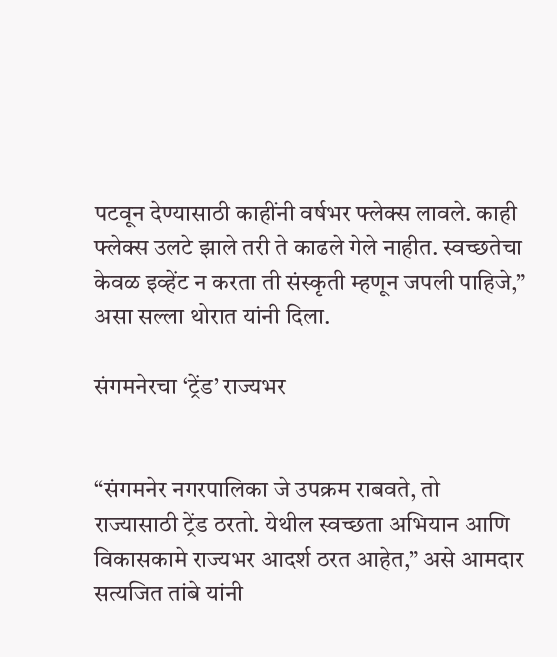पटवून देण्यासाठी काहींनी वर्षभर फ्लेक्स लावले. काही फ्लेक्स उलटे झाले तरी ते काढले गेले नाहीत. स्वच्छतेचा केवळ इव्हेंट न करता ती संस्कृती म्हणून जपली पाहिजे,” असा सल्ला थोरात यांनी दिला.

संगमनेरचा ‘ट्रेंड’ राज्यभर


“संगमनेर नगरपालिका जे उपक्रम राबवते, तो राज्यासाठी ट्रेंड ठरतो. येथील स्वच्छता अभियान आणि विकासकामे राज्यभर आदर्श ठरत आहेत,” असे आमदार सत्यजित तांबे यांनी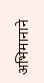अभिमानाने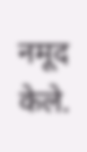नमूद केले.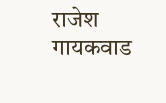राजेश गायकवाड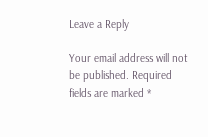Leave a Reply

Your email address will not be published. Required fields are marked *